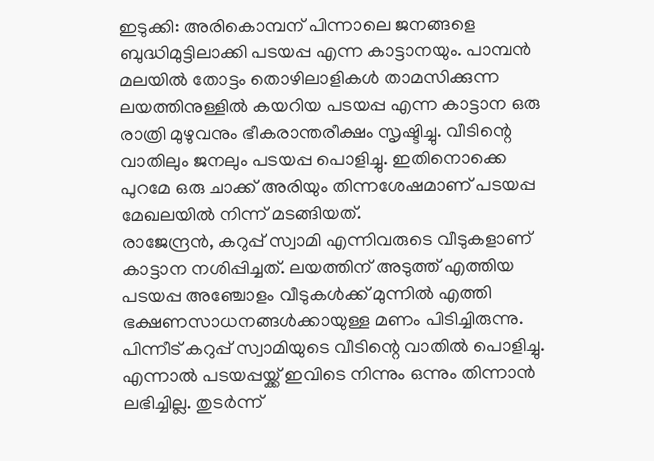ഇടുക്കി: അരികൊമ്പന് പിന്നാലെ ജനങ്ങളെ ബുദ്ധിമുട്ടിലാക്കി പടയപ്പ എന്ന കാട്ടാനയും. പാമ്പൻ മലയിൽ തോട്ടം തൊഴിലാളികൾ താമസിക്കുന്ന ലയത്തിനുള്ളിൽ കയറിയ പടയപ്പ എന്ന കാട്ടാന ഒരു രാത്രി മുഴുവനും ഭീകരാന്തരീക്ഷം സൃഷ്ടിച്ചു. വീടിന്റെ വാതിലും ജനലും പടയപ്പ പൊളിച്ചു. ഇതിനൊക്കെ പുറമേ ഒരു ചാക്ക് അരിയും തിന്നശേഷമാണ് പടയപ്പ മേഖലയിൽ നിന്ന് മടങ്ങിയത്.
രാജേന്ദ്രൻ, കറുപ്പ് സ്വാമി എന്നിവരുടെ വീടുകളാണ് കാട്ടാന നശിപ്പിച്ചത്. ലയത്തിന് അടുത്ത് എത്തിയ പടയപ്പ അഞ്ചോളം വീടുകൾക്ക് മുന്നിൽ എത്തി ഭക്ഷണസാധനങ്ങൾക്കായുള്ള മണം പിടിച്ചിരുന്നു. പിന്നീട് കറുപ്പ് സ്വാമിയുടെ വീടിന്റെ വാതിൽ പൊളിച്ചു. എന്നാൽ പടയപ്പയ്ക്ക് ഇവിടെ നിന്നും ഒന്നും തിന്നാൻ ലഭിച്ചില്ല. തുടർന്ന്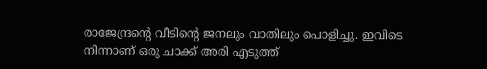രാജേന്ദ്രന്റെ വീടിന്റെ ജനലും വാതിലും പൊളിച്ചു. ഇവിടെ നിന്നാണ് ഒരു ചാക്ക് അരി എടുത്ത്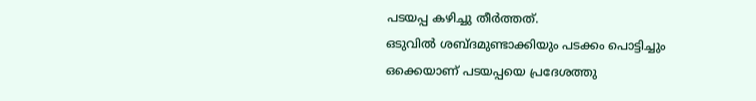പടയപ്പ കഴിച്ചു തീർത്തത്.
ഒടുവിൽ ശബ്ദമുണ്ടാക്കിയും പടക്കം പൊട്ടിച്ചും ഒക്കെയാണ് പടയപ്പയെ പ്രദേശത്തു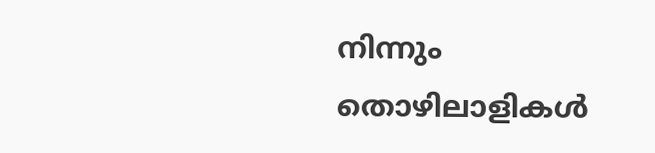നിന്നും തൊഴിലാളികൾ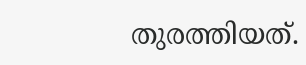തുരത്തിയത്.